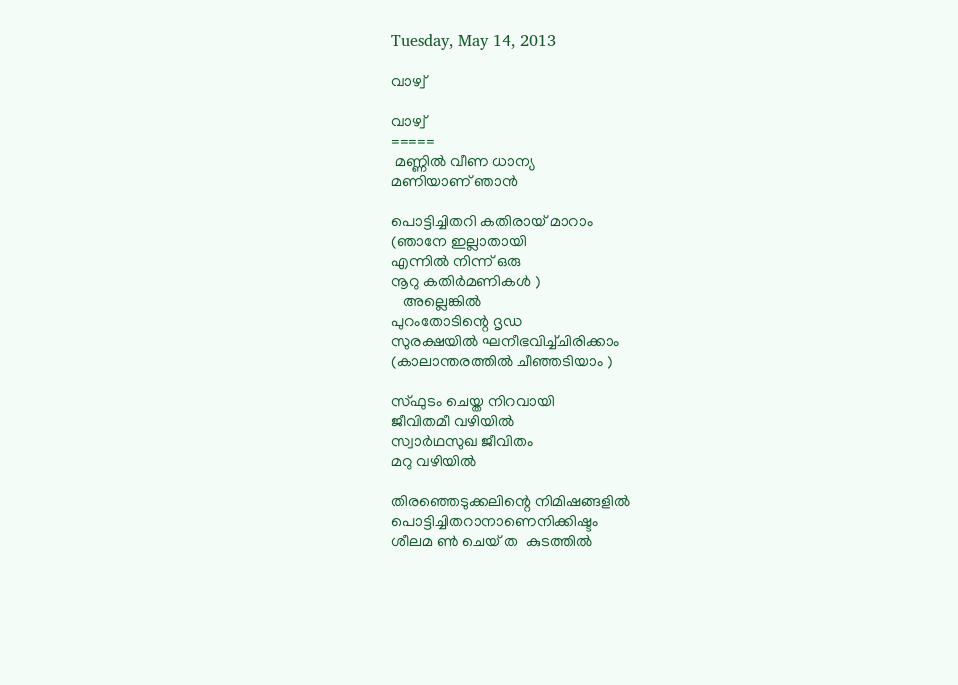Tuesday, May 14, 2013

വാഴ്വ്

വാഴ്വ്
=====
 മണ്ണില്‍ വീണ ധാന്യ
മണിയാണ് ഞാന്‍

പൊട്ടിച്ചിതറി കതിരായ് മാറാം
(ഞാനേ ഇല്ലാതായി
എന്നിൽ നിന്ന് ഒരു
നൂറു കതിര്‍മണികള്‍ )
   അല്ലെങ്കില്‍
പുറംതോടിന്റെ ദൃഡ
സുരക്ഷയില്‍ ഘനീഭവിച്ച്ചിരിക്കാം
(കാലാന്തരത്തിൽ ചീഞ്ഞടിയാം )

സ്ഫുടം ചെയ്ത നിറവായി
ജീവിതമീ വഴിയിൽ
സ്വാര്‍ഥസുഖ ജീവിതം
മറു വഴിയില്‍

തിരഞ്ഞെടുക്കലിന്റെ നിമിഷങ്ങളിൽ
പൊട്ടിച്ചിതറാനാണെനിക്കിഷ്ടം
ശീലമ ണ്‍ ചെയ് ത  കുടത്തില്‍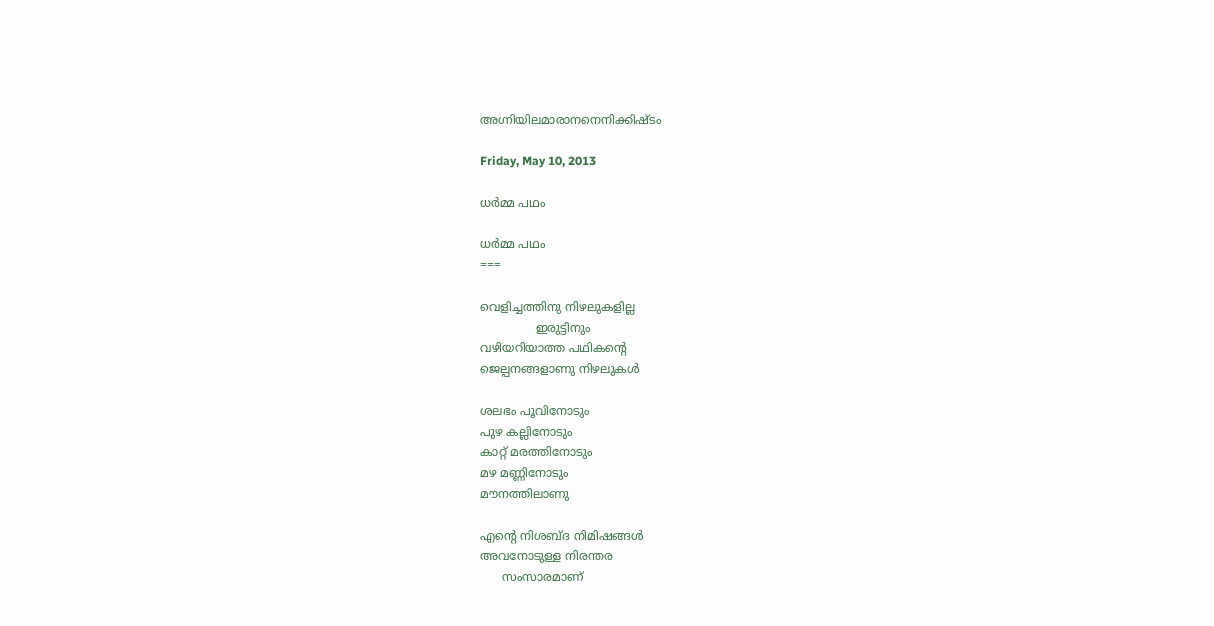അഗ്നിയിലമാരാനനെനിക്കിഷ്ടം

Friday, May 10, 2013

ധര്‍മ്മ പഥം

ധര്‍മ്മ പഥം
===

വെളിച്ചത്തിനു നിഴലുകളില്ല
               ഇരുട്ടിനും
വഴിയറിയാത്ത പഥികന്റെ
ജെല്പനങ്ങളാണു നിഴലുകള്‍

ശലഭം പൂവിനോടും
പുഴ കല്ലിനോടും
കാറ്റ് മരത്തിനോടും
മഴ മണ്ണിനോടും
മൗനത്തിലാണു

എന്റെ നിശബ്ദ നിമിഷങ്ങള്‍
അവനോടുള്ള നിരന്തര
      സംസാരമാണ്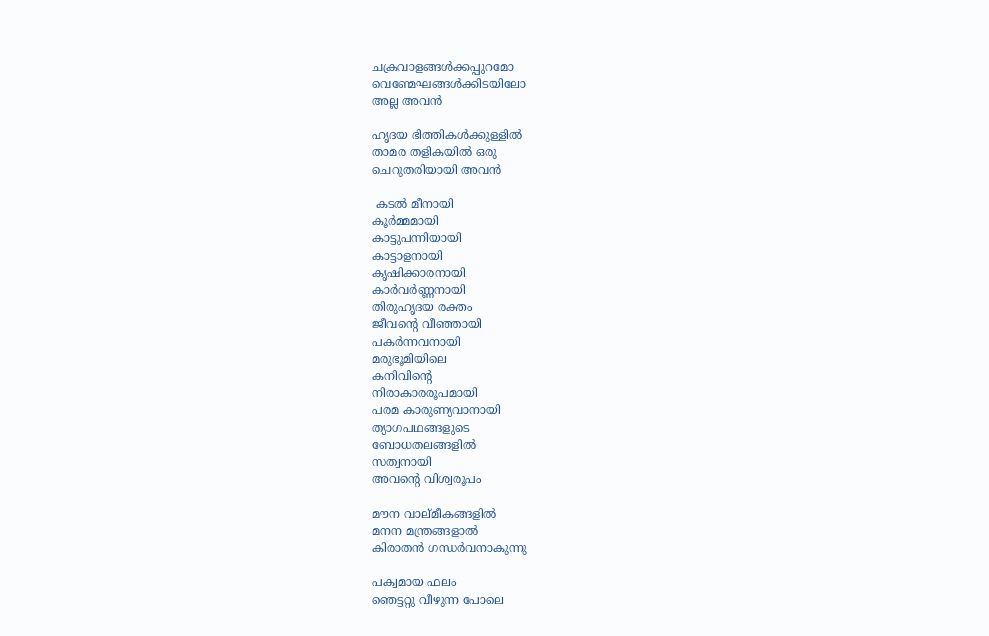ചക്രവാളങ്ങള്‍ക്കപ്പുറമോ
വെണ്മേഘങ്ങള്‍ക്കിടയിലോ
അല്ല അവന്‍

ഹൃദയ ഭിത്തികള്‍ക്കുള്ളില്‍
താമര തളികയില്‍ ഒരു
ചെറുതരിയായി അവൻ

 കടല്‍ മീനായി
കൂര്‍മ്മമായി
കാട്ടുപന്നിയായി
കാട്ടാളനായി
കൃഷിക്കാരനായി
കാര്‍വര്‍ണ്ണനായി
തിരുഹൃദയ രക്തം
ജീവന്റെ വീഞ്ഞായി
പകര്‍ന്നവനായി
മരുഭൂമിയിലെ
കനിവിന്റെ
നിരാകാരരൂപമായി
പരമ കാരുണ്യവാനായി
ത്യാഗപഥങ്ങളുടെ
ബോധതലങ്ങളില്‍
സത്വനായി
അവന്റെ വിശ്വരൂപം

മൗന വാല്മീകങ്ങളില്‍
മനന മന്ത്രങ്ങളാല്‍
കിരാതന്‍ ഗന്ധര്‍വനാകുന്നു

പക്വമായ ഫലം
ഞെട്ടറ്റു വീഴുന്ന പോലെ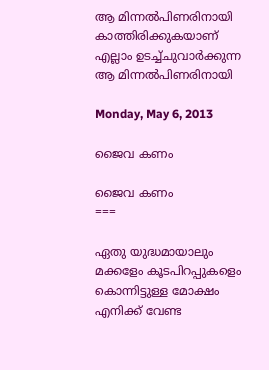ആ മിന്നല്‍പിണരിനായി
കാത്തിരിക്കുകയാണ്
എല്ലാം ഉടച്ച്ചുവാര്‍ക്കുന്ന
ആ മിന്നല്‍പിണരിനായി

Monday, May 6, 2013

ജൈവ കണം

ജൈവ കണം
===

ഏതു യുദ്ധമായാലും
മക്കളേം കൂടപിറപ്പുകളെം
കൊന്നിട്ടുള്ള മോക്ഷം
എനിക്ക് വേണ്ട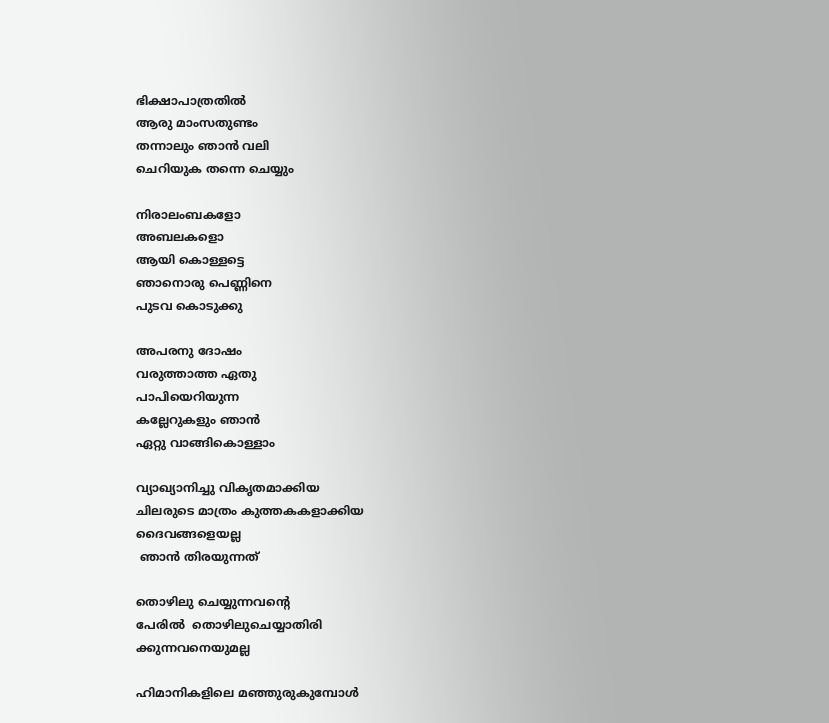ഭിക്ഷാപാത്രതില്‍
ആരു മാംസതുണ്ടം
തന്നാലും ഞാന്‍ വലി
ചെറിയുക തന്നെ ചെയ്യും

നിരാലംബകളോ
അബലകളൊ
ആയി കൊള്ളട്ടെ
ഞാനൊരു പെണ്ണിനെ
പുടവ കൊടുക്കു

അപരനു ദോഷം
വരുത്താത്ത ഏതു
പാപിയെറിയുന്ന
കല്ലേറുകളും ഞാൻ
ഏറ്റു വാങ്ങികൊള്ളാം

വ്യാഖ്യാനിച്ചു വികൃതമാക്കിയ
ചിലരുടെ മാത്രം കുത്തകകളാക്കിയ
ദൈവങ്ങളെയല്ല
 ഞാൻ തിരയുന്നത്

തൊഴിലു ചെയ്യുന്നവന്റെ
പേരില്‍  തൊഴിലുചെയ്യാതിരി
ക്കുന്നവനെയുമല്ല

ഹിമാനികളിലെ മഞ്ഞുരുകുമ്പോള്‍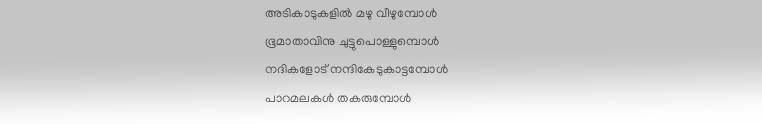അടികാടുകളില്‍ മഴു വീഴുമ്പോള്‍
ഭൂമാതാവിനു ചുട്ടുപൊള്ളുമ്പൊള്‍
നദികളോട് നന്ദികേടുകാട്ടമ്പോള്‍
പാറമലകള്‍ തകരുമ്പോള്‍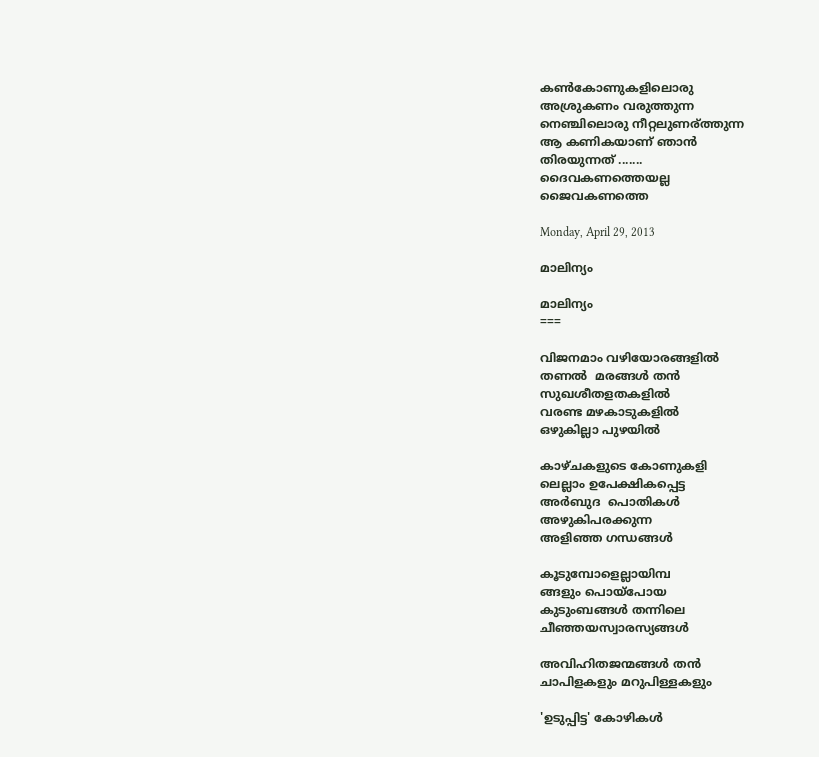കണ്‍കോണുകളിലൊരു
അശ്രുകണം വരുത്തുന്ന
നെഞ്ചിലൊരു നീറ്റലുണര്ത്തുന്ന
ആ കണികയാണ് ഞാൻ
തിരയുന്നത് .......
ദൈവകണത്തെയല്ല
ജൈവകണത്തെ

Monday, April 29, 2013

മാലിന്യം

മാലിന്യം
===

വിജനമാം വഴിയോരങ്ങളില്‍
തണല്‍  മരങ്ങള്‍ തന്‍
സുഖശീതളതകളില്‍
വരണ്ട മഴകാടുകളില്‍
ഒഴുകില്ലാ പുഴയില്‍

കാഴ്ചകളുടെ കോണുകളി
ലെല്ലാം ഉപേക്ഷികപ്പെട്ട
അര്‍ബുദ  പൊതികള്‍
അഴുകിപരക്കുന്ന
അളിഞ്ഞ ഗന്ധങ്ങള്‍

കൂടുമ്പോളെല്ലായിമ്പ
ങ്ങളും പൊയ്പോയ
കുടുംബങ്ങള്‍ തന്നിലെ
ചീഞ്ഞയസ്വാരസ്യങ്ങള്‍

അവിഹിതജന്മങ്ങള്‍ തന്‍
ചാപിളകളും മറുപിള്ളകളും

'ഉടുപ്പിട്ട' കോഴികള്‍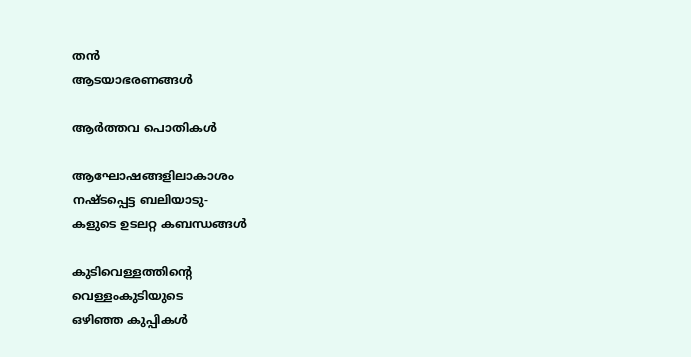തന്‍
ആടയാഭരണങ്ങള്‍

ആര്‍ത്തവ പൊതികള്‍

ആഘോഷങ്ങളിലാകാശം
നഷ്ടപ്പെട്ട ബലിയാടു-
കളുടെ ഉടലറ്റ കബന്ധങ്ങള്‍

കുടിവെള്ളത്തിന്റെ
വെള്ളംകുടിയുടെ
ഒഴിഞ്ഞ കുപ്പികള്‍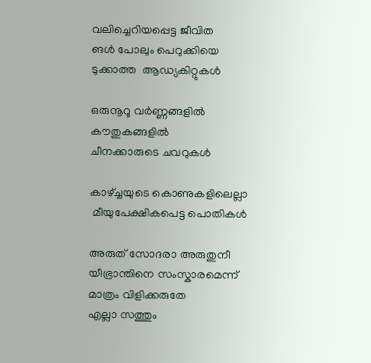വലിച്ചെറിയപ്പെട്ട ജീവിത
ങള്‍ പോലും പെറുക്കിയെ
ടുക്കാത്ത  ആഡ്യകിറ്റുകള്‍

ഒരുനൂറൂ വര്‍ണ്ണങ്ങളില്‍
കൗതുകങ്ങളില്‍
ചീനക്കാരുടെ ചവറുകള്‍

കാഴ്ച്ചയുടെ കൊണുകളിലെല്ലാ
 മീയുപേക്ഷികപെട്ട പൊതികള്‍

അരുത് സോദരാ അരുതുനീ
യീഭ്രാന്തിനെ സംസ്കാരമെന്ന്
മാത്രം വിളിക്കരുതേ
എല്ലാ സത്തും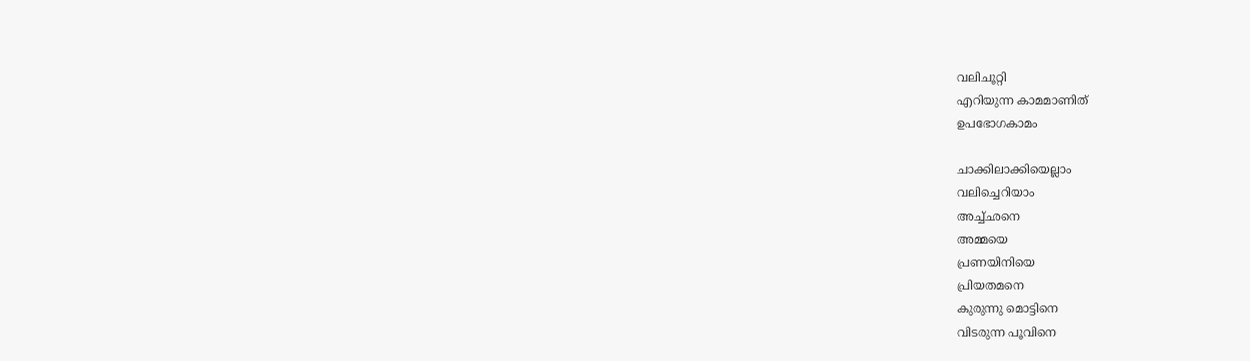വലിചൂറ്റി
എറിയുന്ന കാമമാണിത്
ഉപഭോഗകാമം

ചാക്കിലാക്കിയെല്ലാം
വലിച്ചെറിയാം
അച്ച്ഛനെ
അമ്മയെ
പ്രണയിനിയെ
പ്രിയതമനെ
കുരുന്നു മൊട്ടിനെ
വിടരുന്ന പൂവിനെ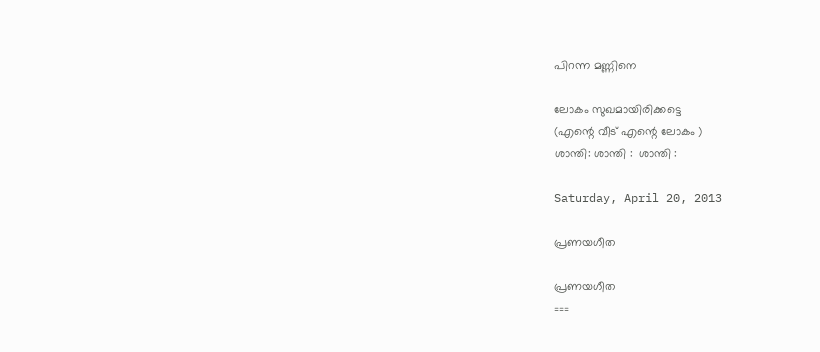പിറന്ന മണ്ണിനെ

ലോകം സുഖമായിരിക്കട്ടെ
(എന്റെ വീട് എന്റെ ലോകം )
ശാന്തി: ശാന്തി :  ശാന്തി :

Saturday, April 20, 2013

പ്രണയഗീത

പ്രണയഗീത
===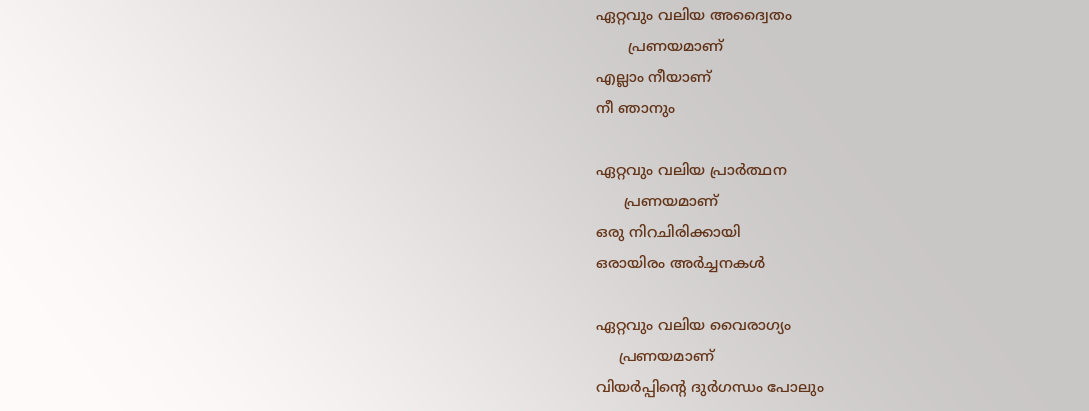ഏറ്റവും വലിയ അദ്വൈതം
       പ്രണയമാണ്
എല്ലാം നീയാണ്
നീ ഞാനും

ഏറ്റവും വലിയ പ്രാര്‍ത്ഥന
      പ്രണയമാണ്
ഒരു നിറചിരിക്കായി
ഒരായിരം അര്‍ച്ചനകള്‍

ഏറ്റവും വലിയ വൈരാഗ്യം
     പ്രണയമാണ്
വിയര്‍പ്പിന്റെ ദുര്‍ഗന്ധം പോലും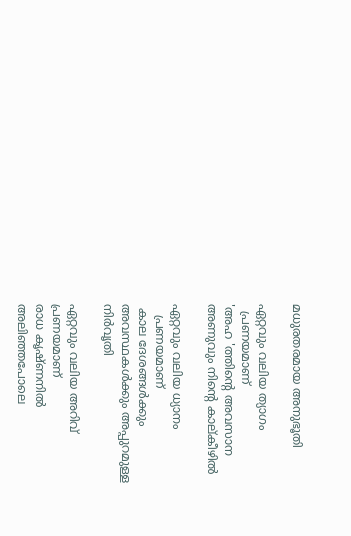മധുരതരമായ അനുഭൂതി

ഏറ്റവും വലിയ ത്യാഗം
  പ്രണയമാണ്
'അഹ 'ത്തിന്റെ അവസാന
അണുവും നിന്റെ കാല്കീഴില്‍

ഏറ്റവും വലിയ ധ്യാനം
   പ്രണയമാണ്
 കാല ദേശങ്ങള്‍ക്കും
അവസ്ഥകള്‍ക്കും അപ്പുറമുള്ള
നിര്‍വൃതി

ഏറ്റവും വലിയ അറിവ്
പ്രണയമാണ്
രാധ കൃഷ്ണനില്‍
അലിഞ്ഞപോലെ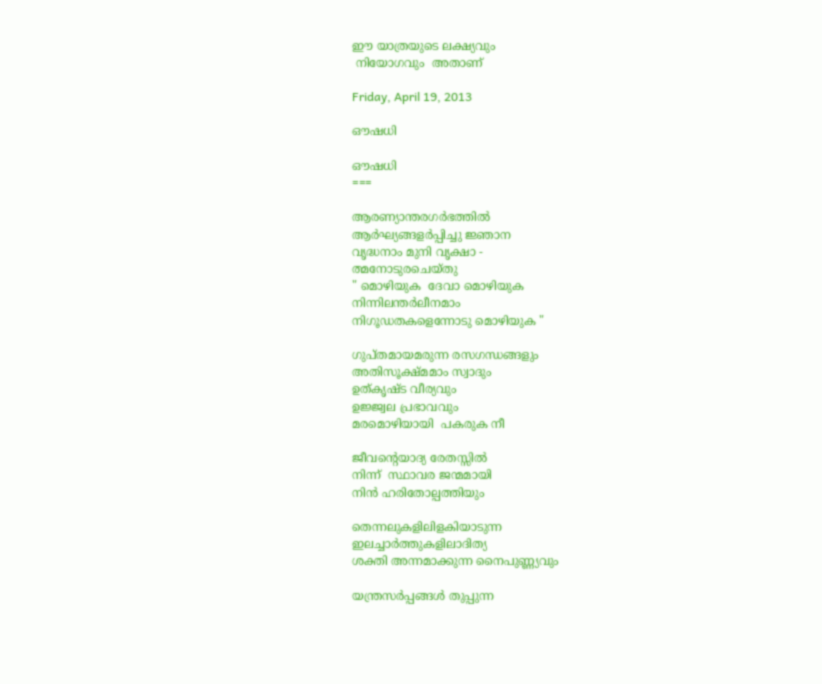ഈ യാത്രയുടെ ലക്ഷ്യവും
 നിയോഗവും  അതാണ്‌

Friday, April 19, 2013

ഔഷധി

ഔഷധി
===

ആരണ്യാന്തരഗര്‍ഭത്തില്‍
ആര്‍ഘ്യങ്ങളര്‍പ്പിച്ചു ജ്ഞാന
വൃദ്ധനാം മുനി വൃക്ഷാ -
ത്മനോടുരചെയ്തു
" മൊഴിയുക  ദേവാ മൊഴിയുക
നിന്നിലന്തര്‍ലീനമാം
നിഗൂഡതകളെന്നോടു മൊഴിയുക "

ഗുപ്തമായമരുന്ന രസഗന്ധങ്ങളും
അതിസൂക്ഷ്മമാം സ്വാദും
ഉത്കൃഷ്ട വീര്യവും
ഉജ്ജ്വല പ്രഭാവവും
മരമൊഴിയായി  പകരുക നീ

ജീവന്റെയാദ്യ രേതസ്സില്‍
നിന്ന്  സ്ഥാവര ജന്മമായി
നിന്‍ ഹരിതോല്പത്തിയും

തെന്നലുകളിലിളകിയാടുന്ന
ഇലച്ചാര്‍ത്തുകളിലാദിത്യ
ശക്തി അന്നമാക്കുന്ന നൈപുണ്ണ്യവും

യന്ത്രസര്‍പ്പങ്ങള്‍ തുപ്പുന്ന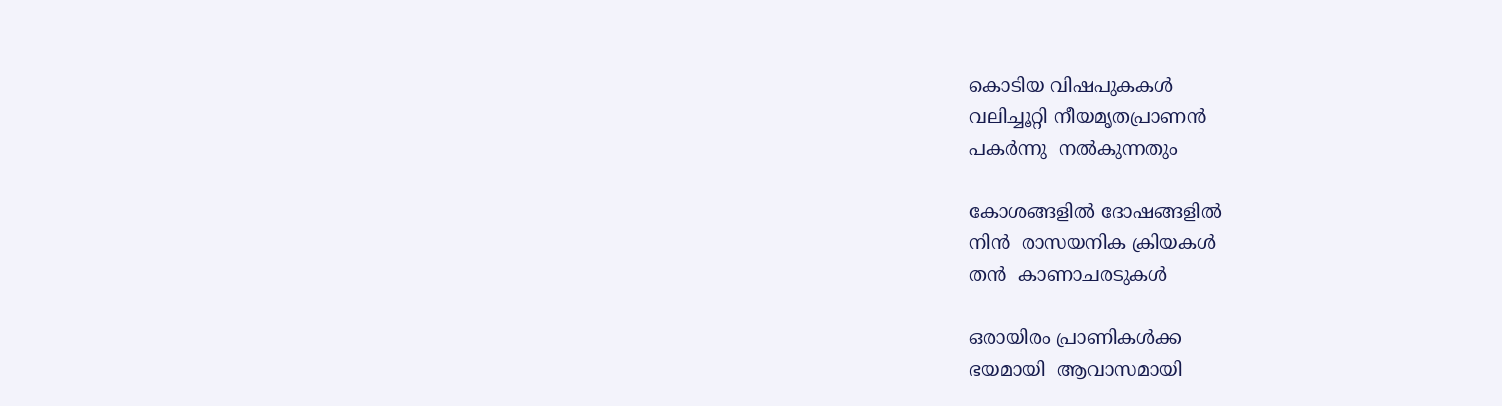കൊടിയ വിഷപുകകള്‍
വലിച്ചൂറ്റി നീയമൃതപ്രാണന്‍
പകര്‍ന്നു  നല്‍കുന്നതും

കോശങ്ങളില്‍ ദോഷങ്ങളില്‍
നിന്‍  രാസയനിക ക്രിയകള്‍
തന്‍  കാണാചരടുകള്‍

ഒരായിരം പ്രാണികള്‍ക്ക
ഭയമായി  ആവാസമായി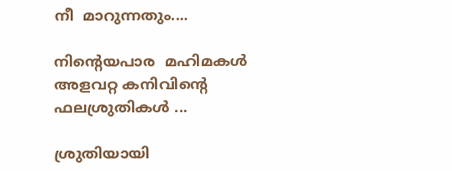നീ  മാറുന്നതും....

നിന്റെയപാര  മഹിമകള്‍
അളവറ്റ കനിവിന്റെ
ഫലശ്രുതികള്‍ ...

ശ്രുതിയായി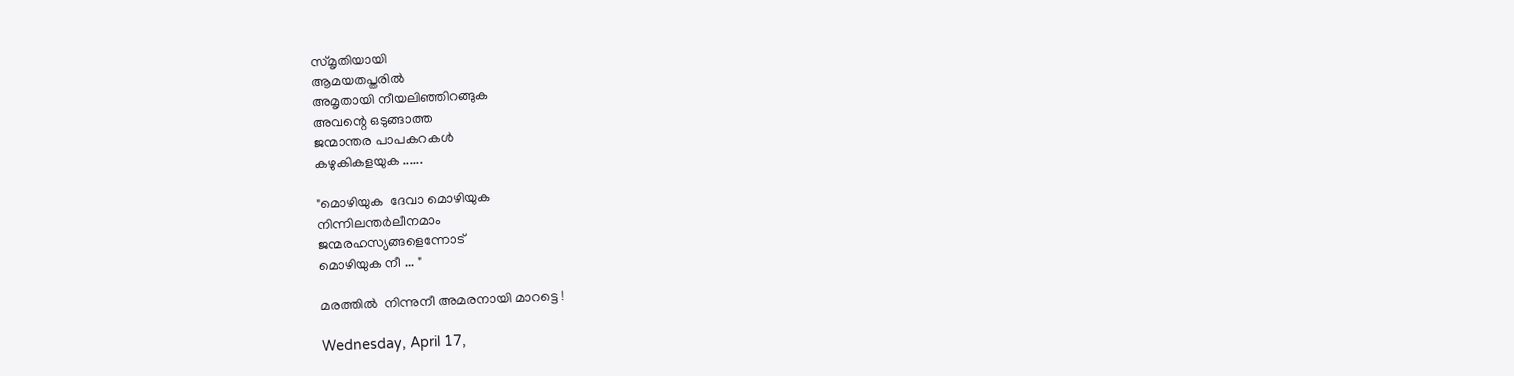സ്മൃതിയായി
ആമയതപ്തരില്‍
അമൃതായി നീയലിഞ്ഞിറങ്ങുക
അവന്റെ ഒടുങ്ങാത്ത
ജന്മാന്തര പാപകറകള്‍
കഴുകികളയുക ......

"മൊഴിയുക  ദേവാ മൊഴിയുക
നിന്നിലന്തര്‍ലീനമാം
ജന്മരഹസ്യങ്ങളെന്നോട്
മൊഴിയുക നീ ... "

മരത്തില്‍  നിന്നുനീ അമരനായി മാറട്ടെ !

Wednesday, April 17,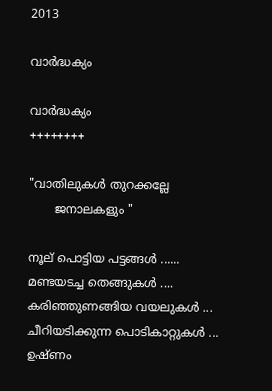2013

വാര്‍ദ്ധക്യം

വാര്‍ദ്ധക്യം
++++++++

"വാതിലുകള്‍ തുറക്കല്ലേ
       ജനാലകളും "

നൂല് പൊട്ടിയ പട്ടങ്ങള്‍ ......
മണ്ടയടച്ച തെങ്ങുകള്‍ ....
കരിഞ്ഞുണങ്ങിയ വയലുകള്‍ ...
ചീറിയടിക്കുന്ന പൊടികാറ്റുകള്‍ ...
ഉഷ്ണം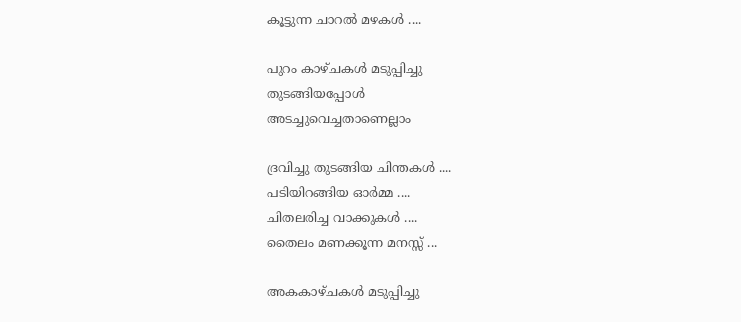കൂട്ടുന്ന ചാറല്‍ മഴകള്‍ ....

പുറം കാഴ്ചകള്‍ മടുപ്പിച്ചു
തുടങ്ങിയപ്പോള്‍
അടച്ചുവെച്ചതാണെല്ലാം

ദ്രവിച്ചു തുടങ്ങിയ ചിന്തകള്‍ ....
പടിയിറങ്ങിയ ഓര്‍മ്മ ....
ചിതലരിച്ച വാക്കുകള്‍ ....
തൈലം മണക്കൂന്ന മനസ്സ് ...

അകകാഴ്ചകള്‍ മടുപ്പിച്ചു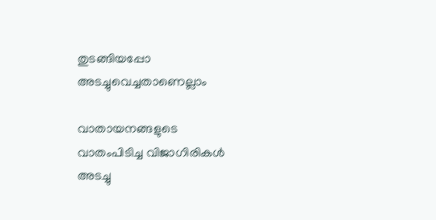തുടങ്ങിയപ്പോ
അടച്ചുവെച്ചതാണെല്ലാം

വാതായനങ്ങളുടെ
വാതംപിടിച്ച വിജാഗിരികള്‍
അടച്ചു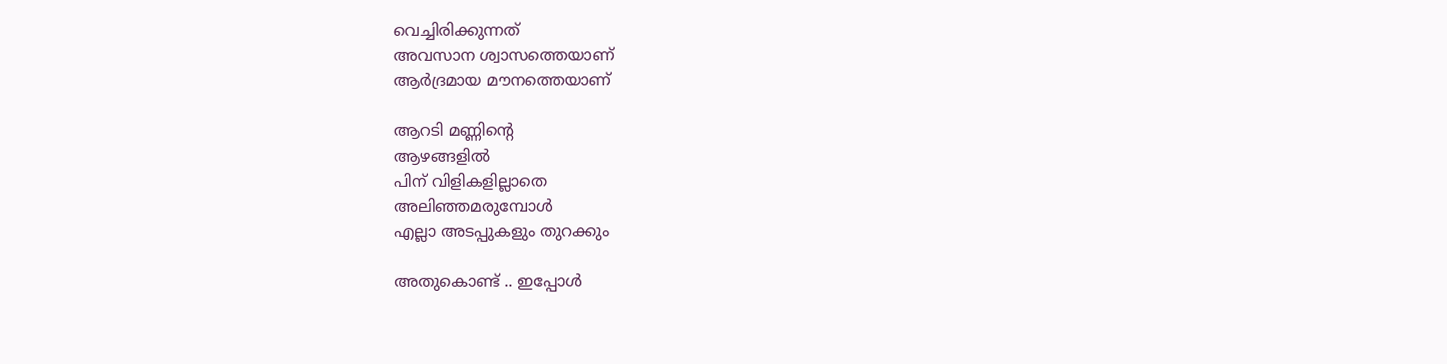വെച്ചിരിക്കുന്നത്
അവസാന ശ്വാസത്തെയാണ്
ആര്‍ദ്രമായ മൗനത്തെയാണ്

ആറടി മണ്ണിന്റെ
ആഴങ്ങളില്‍
പിന് വിളികളില്ലാതെ
അലിഞ്ഞമരുമ്പോള്‍
എല്ലാ അടപ്പുകളും തുറക്കും

അതുകൊണ്ട് .. ഇപ്പോള്‍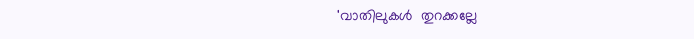'വാതിലുകള്‍  തുറക്കല്ലേ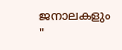ജനാലകളും  "